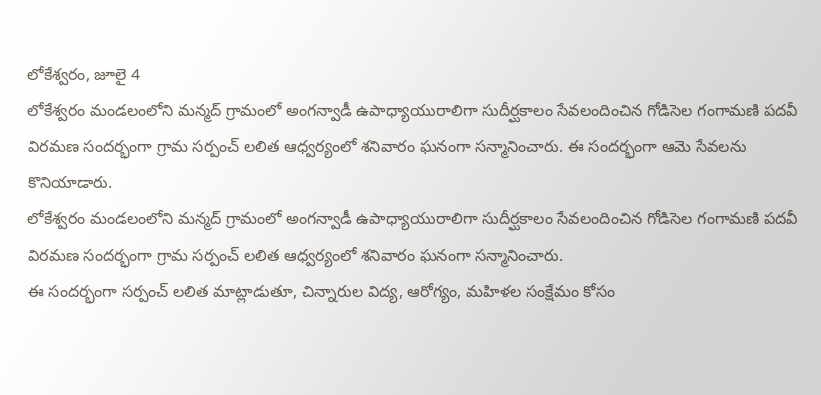లోకేశ్వరం, జూలై 4
లోకేశ్వరం మండలంలోని మన్మద్ గ్రామంలో అంగన్వాడీ ఉపాధ్యాయురాలిగా సుదీర్ఘకాలం సేవలందించిన గోడిసెల గంగామణి పదవీ విరమణ సందర్భంగా గ్రామ సర్పంచ్ లలిత ఆధ్వర్యంలో శనివారం ఘనంగా సన్మానించారు. ఈ సందర్భంగా ఆమె సేవలను కొనియాడారు.
లోకేశ్వరం మండలంలోని మన్మద్ గ్రామంలో అంగన్వాడీ ఉపాధ్యాయురాలిగా సుదీర్ఘకాలం సేవలందించిన గోడిసెల గంగామణి పదవీ విరమణ సందర్భంగా గ్రామ సర్పంచ్ లలిత ఆధ్వర్యంలో శనివారం ఘనంగా సన్మానించారు.
ఈ సందర్భంగా సర్పంచ్ లలిత మాట్లాడుతూ, చిన్నారుల విద్య, ఆరోగ్యం, మహిళల సంక్షేమం కోసం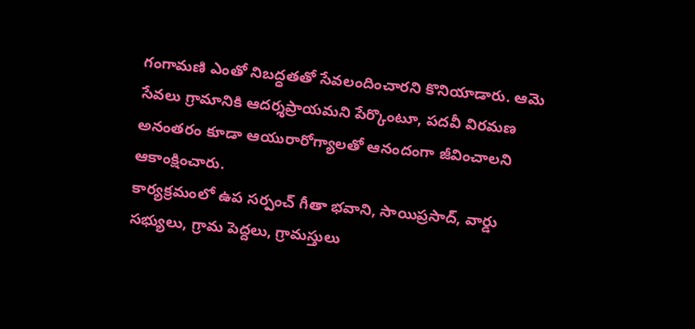గంగామణి ఎంతో నిబద్ధతతో సేవలందించారని కొనియాడారు. ఆమె సేవలు గ్రామానికి ఆదర్శప్రాయమని పేర్కొంటూ, పదవీ విరమణ అనంతరం కూడా ఆయురారోగ్యాలతో ఆనందంగా జీవించాలని ఆకాంక్షించారు.
కార్యక్రమంలో ఉప సర్పంచ్ గీతా భవాని, సాయిప్రసాద్, వార్డు సభ్యులు, గ్రామ పెద్దలు, గ్రామస్తులు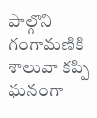పాల్గొని గంగామణికి శాలువా కప్పి ఘనంగా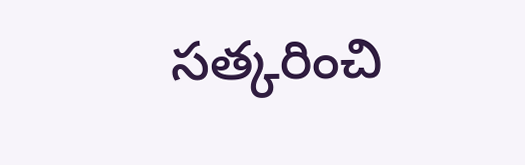సత్కరించి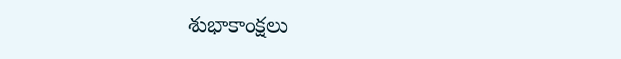శుభాకాంక్షలు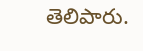తెలిపారు.